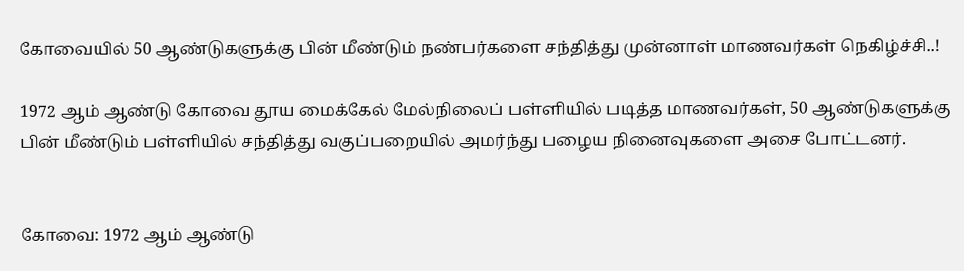கோவையில் 50 ஆண்டுகளுக்கு பின் மீண்டும் நண்பர்களை சந்தித்து முன்னாள் மாணவர்கள் நெகிழ்ச்சி..!

1972 ஆம் ஆண்டு கோவை தூய மைக்கேல் மேல்நிலைப் பள்ளியில் படித்த மாணவர்கள், 50 ஆண்டுகளுக்கு பின் மீண்டும் பள்ளியில் சந்தித்து வகுப்பறையில் அமர்ந்து பழைய நினைவுகளை அசை போட்டனர்.


கோவை: 1972 ஆம் ஆண்டு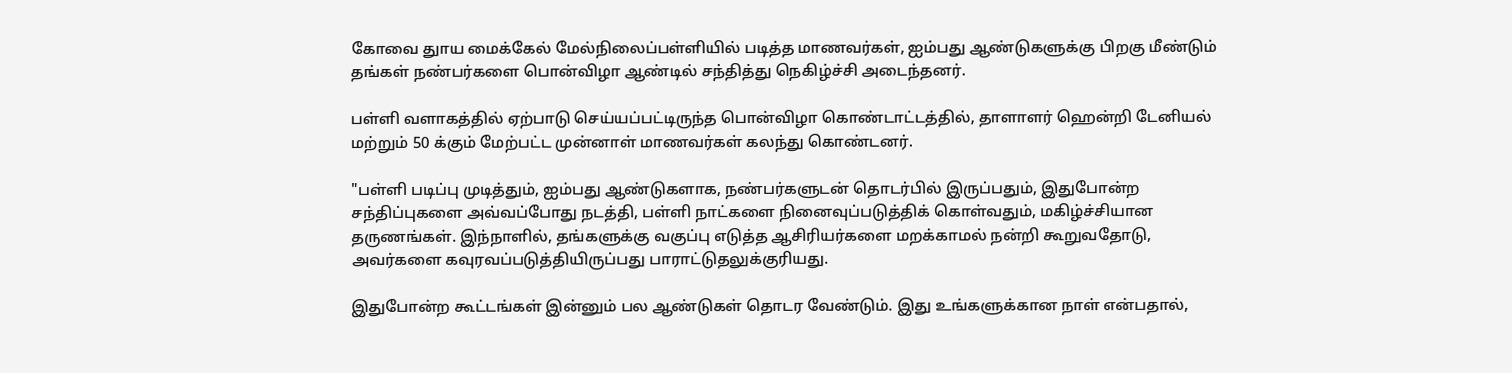கோவை துாய மைக்கேல் மேல்நிலைப்பள்ளியில் படித்த மாணவர்கள், ஐம்பது ஆண்டுகளுக்கு பிறகு மீண்டும் தங்கள் நண்பர்களை பொன்விழா ஆண்டில் சந்தித்து நெகிழ்ச்சி அடைந்தனர்.

பள்ளி வளாகத்தில் ஏற்பாடு செய்யப்பட்டிருந்த பொன்விழா கொண்டாட்டத்தில், தாளாளர் ஹென்றி டேனியல் மற்றும் 50 க்கும் மேற்பட்ட முன்னாள் மாணவர்கள் கலந்து கொண்டனர்.

"பள்ளி படிப்பு முடித்தும், ஐம்பது ஆண்டுகளாக, நண்பர்களுடன் தொடர்பில் இருப்பதும், இதுபோன்ற சந்திப்புகளை அவ்வப்போது நடத்தி, பள்ளி நாட்களை நினைவுப்படுத்திக் கொள்வதும், மகிழ்ச்சியான தருணங்கள். இந்நாளில், தங்களுக்கு வகுப்பு எடுத்த ஆசிரியர்களை மறக்காமல் நன்றி கூறுவதோடு, அவர்களை கவுரவப்படுத்தியிருப்பது பாராட்டுதலுக்குரியது.

இதுபோன்ற கூட்டங்கள் இன்னும் பல ஆண்டுகள் தொடர வேண்டும். இது உங்களுக்கான நாள் என்பதால்,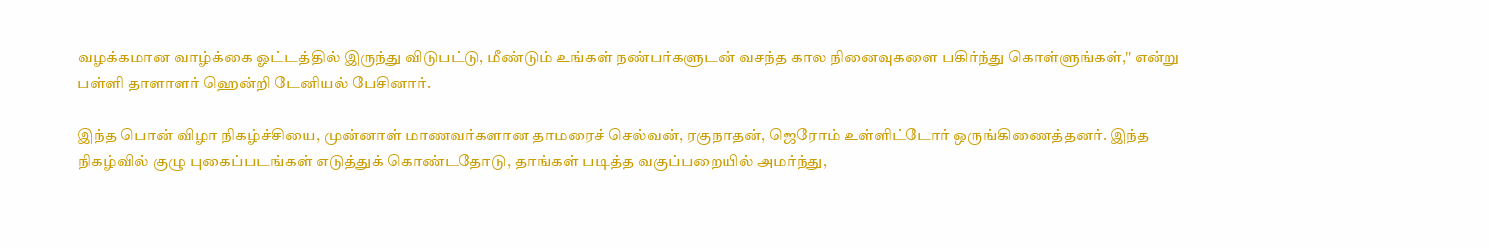வழக்கமான வாழ்க்கை ஓட்டத்தில் இருந்து விடுபட்டு, மீண்டும் உங்கள் நண்பர்களுடன் வசந்த கால நினைவுகளை பகிர்ந்து கொள்ளுங்கள்,'' என்று பள்ளி தாளாளர் ஹென்றி டேனியல் பேசினார்.

இந்த பொன் விழா நிகழ்ச்சியை, முன்னாள் மாணவர்களான தாமரைச் செல்வன், ரகுநாதன், ஜெரோம் உள்ளிட்டோர் ஒருங்கிணைத்தனர். இந்த நிகழ்வில் குழு புகைப்படங்கள் எடுத்துக் கொண்டதோடு, தாங்கள் படித்த வகுப்பறையில் அமர்ந்து,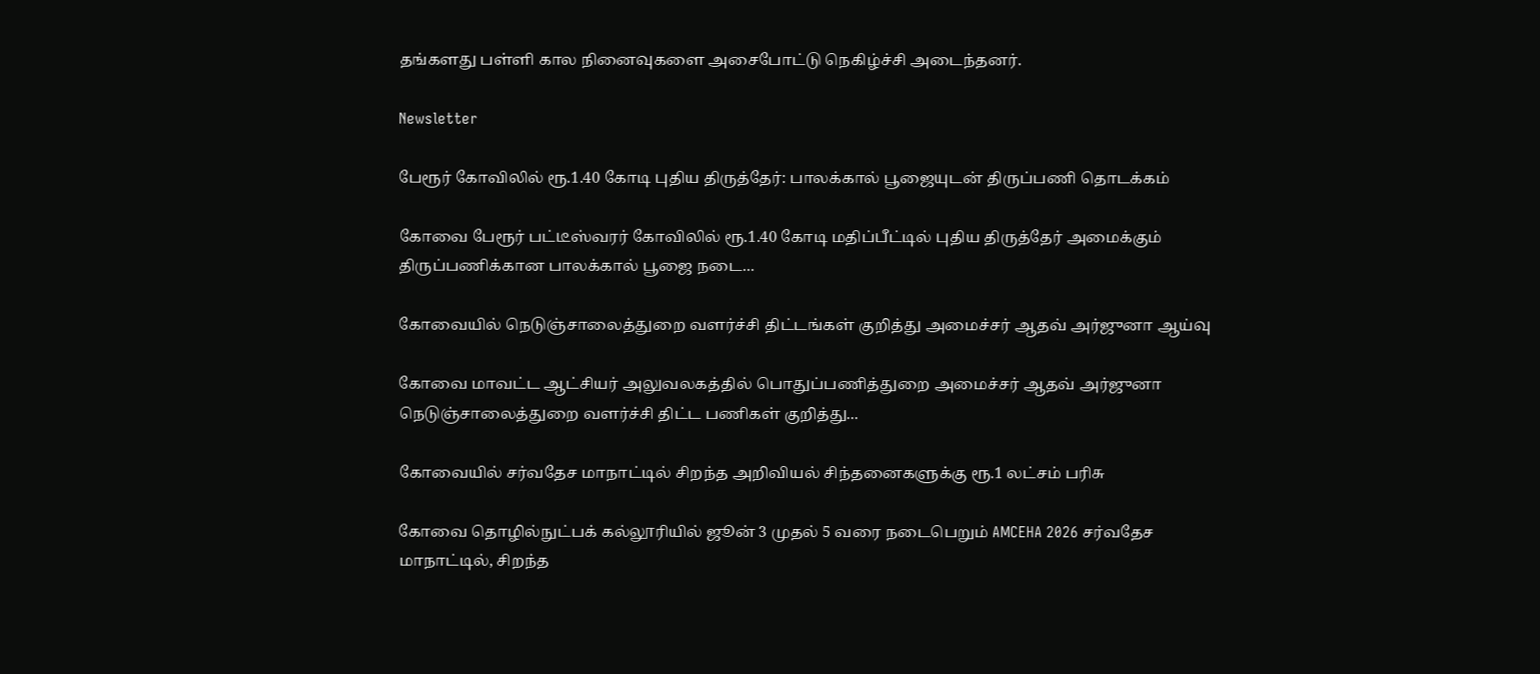தங்களது பள்ளி கால நினைவுகளை அசைபோட்டு நெகிழ்ச்சி அடைந்தனர்.

Newsletter

பேரூர் கோவிலில் ரூ.1.40 கோடி புதிய திருத்தேர்: பாலக்கால் பூஜையுடன் திருப்பணி தொடக்கம்

கோவை பேரூர் பட்டீஸ்வரர் கோவிலில் ரூ.1.40 கோடி மதிப்பீட்டில் புதிய திருத்தேர் அமைக்கும் திருப்பணிக்கான பாலக்கால் பூஜை நடை...

கோவையில் நெடுஞ்சாலைத்துறை வளர்ச்சி திட்டங்கள் குறித்து அமைச்சர் ஆதவ் அர்ஜுனா ஆய்வு

கோவை மாவட்ட ஆட்சியர் அலுவலகத்தில் பொதுப்பணித்துறை அமைச்சர் ஆதவ் அர்ஜுனா நெடுஞ்சாலைத்துறை வளர்ச்சி திட்ட பணிகள் குறித்து...

கோவையில் சர்வதேச மாநாட்டில் சிறந்த அறிவியல் சிந்தனைகளுக்கு ரூ.1 லட்சம் பரிசு

கோவை தொழில்நுட்பக் கல்லூரியில் ஜூன் 3 முதல் 5 வரை நடைபெறும் AMCEHA 2026 சர்வதேச மாநாட்டில், சிறந்த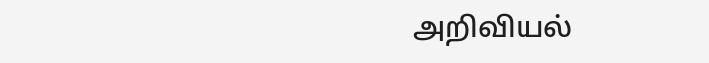அறிவியல்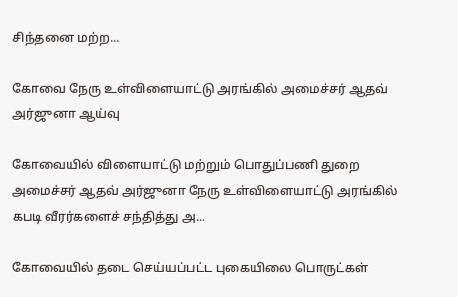சிந்தனை மற்ற...

கோவை நேரு உள்விளையாட்டு அரங்கில் அமைச்சர் ஆதவ் அர்ஜுனா ஆய்வு

கோவையில் விளையாட்டு மற்றும் பொதுப்பணி துறை அமைச்சர் ஆதவ் அர்ஜுனா நேரு உள்விளையாட்டு அரங்கில் கபடி வீரர்களைச் சந்தித்து அ...

கோவையில் தடை செய்யப்பட்ட புகையிலை பொருட்கள்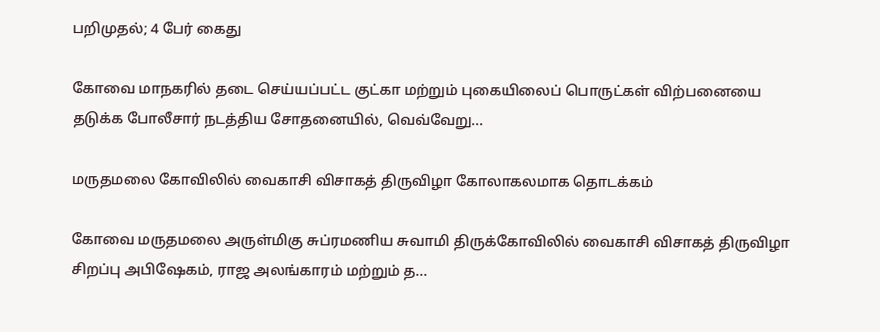பறிமுதல்; 4 பேர் கைது

கோவை மாநகரில் தடை செய்யப்பட்ட குட்கா மற்றும் புகையிலைப் பொருட்கள் விற்பனையை தடுக்க போலீசார் நடத்திய சோதனையில், வெவ்வேறு...

மருதமலை கோவிலில் வைகாசி விசாகத் திருவிழா கோலாகலமாக தொடக்கம்

கோவை மருதமலை அருள்மிகு சுப்ரமணிய சுவாமி திருக்கோவிலில் வைகாசி விசாகத் திருவிழா சிறப்பு அபிஷேகம், ராஜ அலங்காரம் மற்றும் த...